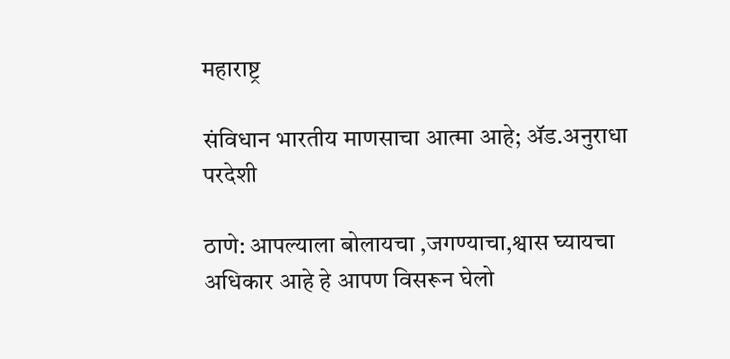महाराष्ट्र

संविधान भारतीय माणसाचा आत्मा आहे; ॲड.अनुराधा परदेशी

ठाणे: आपल्याला बोलायचा ,जगण्याचा,श्वास घ्यायचा अधिकार आहे हे आपण विसरून घेलो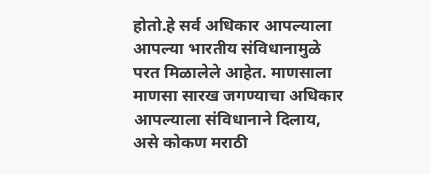होतो.हे सर्व अधिकार आपल्याला आपल्या भारतीय संविधानामुळे परत मिळालेले आहेत. माणसाला माणसा सारख जगण्याचा अधिकार आपल्याला संविधानाने दिलाय, असे कोकण मराठी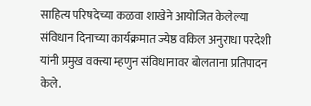साहित्य परिषदेच्या कळवा शाखेने आयोजित केलेल्या संविधान दिनाच्या कार्यक्रमात ज्येष्ठ वकिल अनुराधा परदेशी यांनी प्रमुख वक्त्या म्हणुन संविधानावर बोलताना प्रतिपादन केले.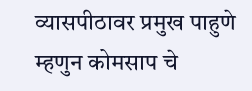व्यासपीठावर प्रमुख पाहुणे म्हणुन कोमसाप चे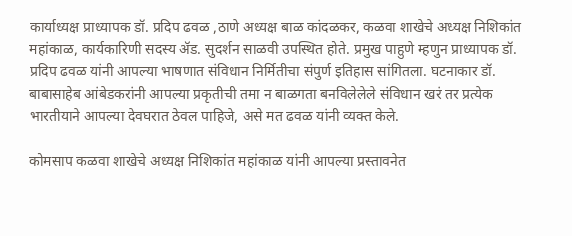कार्याध्यक्ष प्राध्यापक डॉ. प्रदिप ढवळ ,ठाणे अध्यक्ष बाळ कांदळकर, कळवा शाखेचे अध्यक्ष निशिकांत महांकाळ, कार्यकारिणी सदस्य ॲड. सुदर्शन साळवी उपस्थित होते. प्रमुख पाहुणे म्हणुन प्राध्यापक डॉ. प्रदिप ढवळ यांनी आपल्या भाषणात संविधान निर्मितीचा संपुर्ण इतिहास सांगितला. घटनाकार डॉ. बाबासाहेब आंबेडकरांनी आपल्या प्रकृतीची तमा न बाळगता बनविलेलेले संविधान खरं तर प्रत्येक भारतीयाने आपल्या देवघरात ठेवल पाहिजे, असे मत ढवळ यांनी व्यक्त केले.

कोमसाप कळवा शाखेचे अध्यक्ष निशिकांत महांकाळ यांनी आपल्या प्रस्तावनेत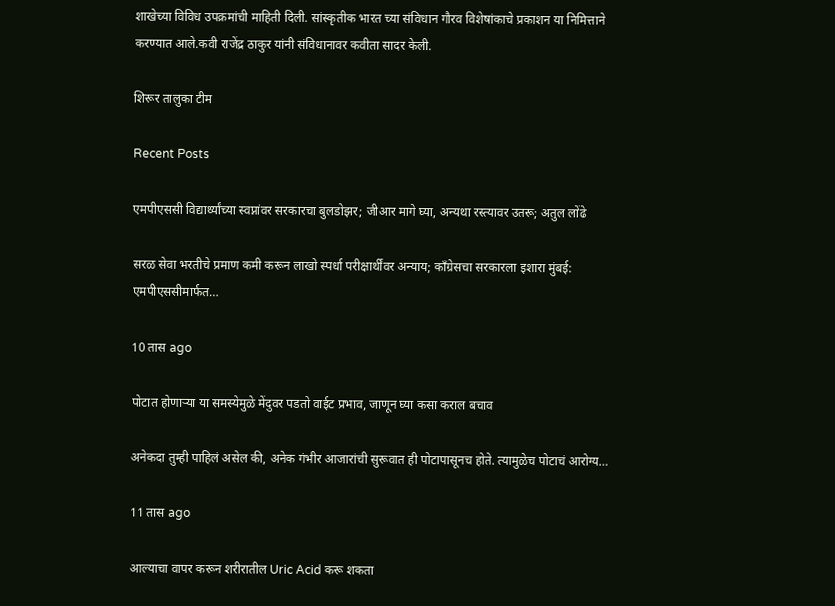शाखेच्या विविध उपक्रमांची माहिती दिली. सांस्कृतीक भारत च्या संविधान गौरव विशेषांकाचे प्रकाशन या निमित्ताने करण्यात आले.कवी राजेंद्र ठाकुर यांनी संविधानावर कवीता सादर केली.

शिरूर तालुका टीम

Recent Posts

एमपीएससी विद्यार्थ्यांच्या स्वप्नांवर सरकारचा बुलडोझर; जीआर मागे घ्या, अन्यथा रस्त्यावर उतरू; अतुल लोंढे

सरळ सेवा भरतीचे प्रमाण कमी करून लाखो स्पर्धा परीक्षार्थींवर अन्याय; काँग्रेसचा सरकारला इशारा मुंबई: एमपीएससीमार्फत…

10 तास ago

पोटात होणाऱ्या या समस्येमुळे मेंदुवर पडतो वाईट प्रभाव, जाणून घ्या कसा कराल बचाव

अनेकदा तुम्ही पाहिलं असेल की, अनेक गंभीर आजारांची सुरूवात ही पोटापासूनच होते. त्यामुळेच पोटाचं आरोग्य…

11 तास ago

आल्याचा वापर करून शरीरातील Uric Acid करू शकता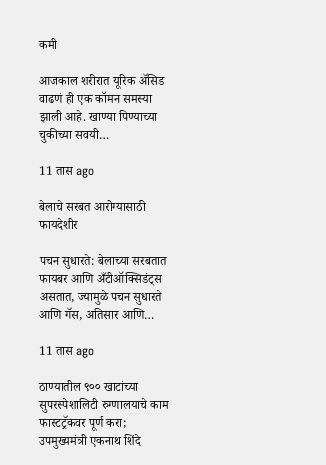कमी

आजकाल शरीरात यूरिक अ‍ॅसिड वाढणं ही एक कॉमन समस्या झाली आहे. खाण्या पिण्याच्या चुकीच्या सवयी…

11 तास ago

बेलाचे सरबत आरोग्यासाठी फायदेशीर

पचन सुधारते: बेलाच्या सरबतात फायबर आणि अँटीऑक्सिडंट्स असतात, ज्यामुळे पचन सुधारते आणि गॅस, अतिसार आणि…

11 तास ago

ठाण्यातील ९०० खाटांच्या सुपरस्पेशालिटी रुग्णालयाचे काम फास्टट्रॅकवर पूर्ण करा; उपमुख्यमंत्री एकनाथ शिंदे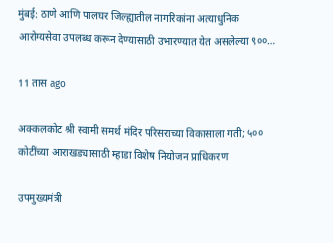मुंबई: ठाणे आणि पालघर जिल्ह्यातील नागरिकांना अत्याधुनिक आरोग्यसेवा उपलब्ध करून देण्यासाठी उभारण्यात येत असलेल्या ९००…

11 तास ago

अक्कलकोट श्री स्वामी समर्थ मंदिर परिसराच्या विकासाला गती; ५०० कोटींच्या आराखड्यासाठी म्हाडा विशेष नियोजन प्राधिकरण

उपमुख्यमंत्री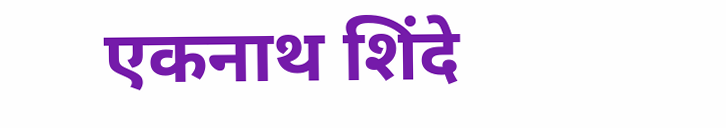एकनाथ शिंदे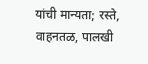यांची मान्यता; रस्ते, वाहनतळ, पालखी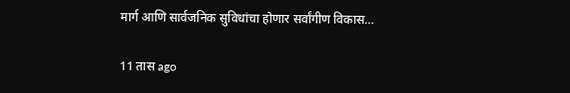मार्ग आणि सार्वजनिक सुविधांचा होणार सर्वांगीण विकास…

11 तास ago